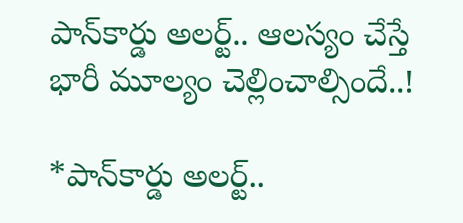పాన్‌కార్డు అలర్ట్‌.. ఆలస్యం చేస్తే భారీ మూల్యం చెల్లించాల్సిందే..!

*పాన్‌కార్డు అలర్ట్‌..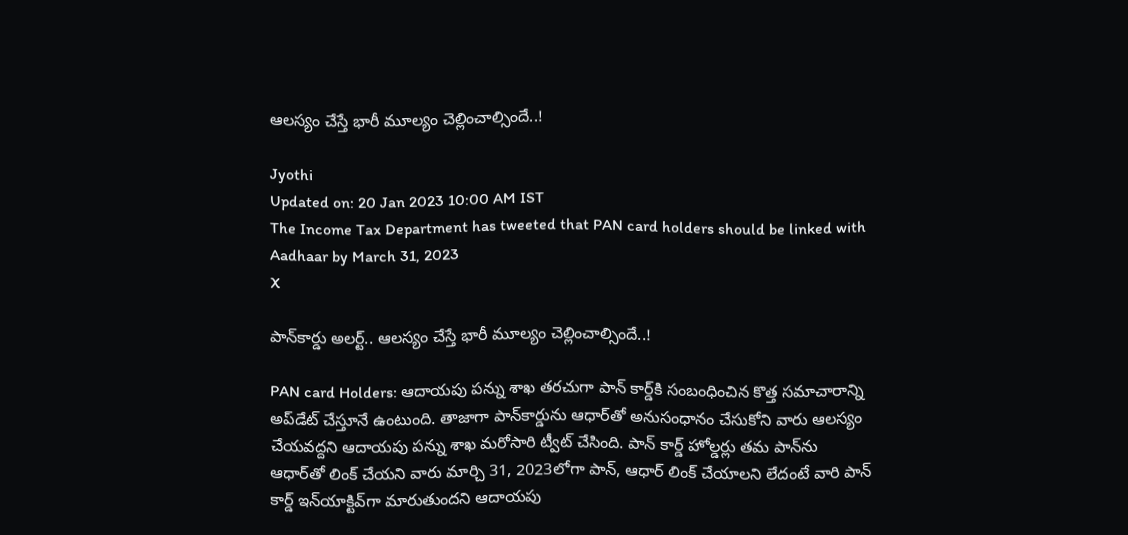ఆలస్యం చేస్తే భారీ మూల్యం చెల్లించాల్సిందే..!

Jyothi
Updated on: 20 Jan 2023 10:00 AM IST
The Income Tax Department has tweeted that PAN card holders should be linked with Aadhaar by March 31, 2023
X

పాన్‌కార్డు అలర్ట్‌.. ఆలస్యం చేస్తే భారీ మూల్యం చెల్లించాల్సిందే..!

PAN card Holders: ఆదాయపు పన్ను శాఖ తరచుగా పాన్ కార్డ్‌కి సంబంధించిన కొత్త సమాచారాన్ని అప్‌డేట్ చేస్తూనే ఉంటుంది. తాజాగా పాన్‌కార్డును ఆధార్‌తో అనుసంధానం చేసుకోని వారు ఆలస్యం చేయవద్దని ఆదాయపు పన్ను శాఖ మరోసారి ట్వీట్ చేసింది. పాన్ కార్డ్ హోల్డర్లు తమ పాన్‌ను ఆధార్‌తో లింక్ చేయని వారు మార్చి 31, 2023లోగా పాన్‌, ఆధార్‌ లింక్‌ చేయాలని లేదంటే వారి పాన్ కార్డ్ ఇన్‌యాక్టివ్‌గా మారుతుందని ఆదాయపు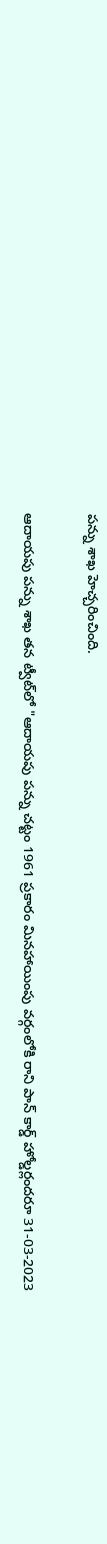పన్ను శాఖ హెచ్చరించింది.

ఆదాయపు పన్ను శాఖ తన ట్వీట్‌లో "ఆదాయపు పన్ను చట్టం 1961 ప్రకారం మినహాయింపు వర్గంలోకి రాని పాన్ కార్డ్ హోల్డర్లందరూ 31-03-2023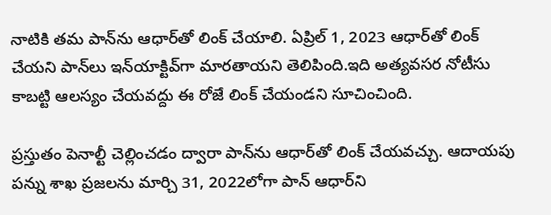నాటికి తమ పాన్‌ను ఆధార్‌తో లింక్ చేయాలి. ఏప్రిల్ 1, 2023 ఆధార్‌తో లింక్ చేయని పాన్‌లు ఇన్‌యాక్టివ్‌గా మారతాయని తెలిపింది.ఇది అత్యవసర నోటీసు కాబట్టి ఆలస్యం చేయవద్దు ఈ రోజే లింక్ చేయండని సూచించింది.

ప్రస్తుతం పెనాల్టీ చెల్లించడం ద్వారా పాన్‌ను ఆధార్‌తో లింక్ చేయవచ్చు. ఆదాయపు పన్ను శాఖ ప్రజలను మార్చి 31, 2022లోగా పాన్ ఆధార్‌ని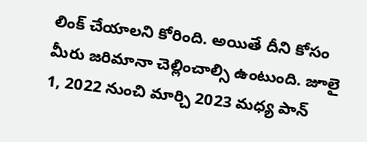లింక్ చేయాలని కోరింది. అయితే దీని కోసం మీరు జరిమానా చెల్లించాల్సి ఉంటుంది. జూలై 1, 2022 నుంచి మార్చి 2023 మధ్య పాన్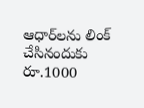ఆధార్‌లను లింక్ చేసినందుకు రూ.1000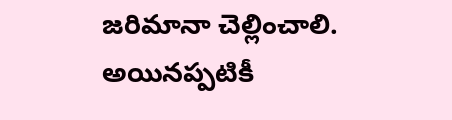జరిమానా చెల్లించాలి. అయినప్పటికీ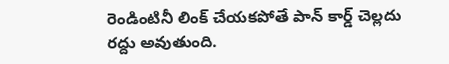రెండింటినీ లింక్ చేయకపోతే పాన్ కార్డ్ చెల్లదు రద్దు అవుతుంది.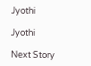Jyothi

Jyothi

Next Story